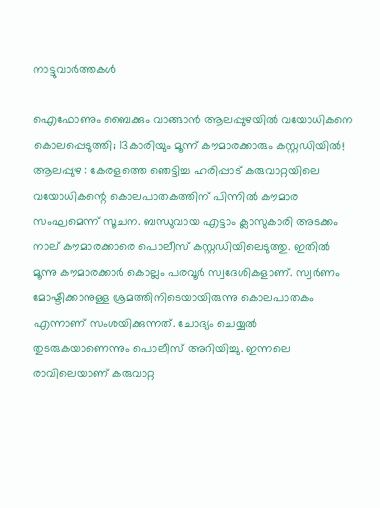നാട്ടുവാര്‍ത്തകള്‍

ഐഫോണും ബൈക്കും വാങ്ങാന്‍ ആലപ്പുഴയില്‍ വയോധികനെ കൊലപ്പെടുത്തി; 13കാരിയും മൂന്ന് കൗമാരക്കാരും കസ്റ്റഡിയില്‍!
ആലപ്പുഴ : കേരളത്തെ ഞെട്ടിച്ച ഹരിപ്പാട് കരുവാറ്റയിലെ വയോധികന്റെ കൊലപാതകത്തിന് പിന്നില്‍ കൗമാര സംഘമെന്ന് സൂചന. ബന്ധുവായ എട്ടാം ക്ലാസുകാരി അടക്കം നാല് കൗമാരക്കാരെ പൊലീസ് കസ്റ്റഡിയിലെടുത്തു. ഇതില്‍ മൂന്നു കൗമാരക്കാര്‍ കൊല്ലം പരവൂര്‍ സ്വദേശികളാണ്. സ്വര്‍ണം മോഷ്ടിക്കാനുള്ള ശ്രമത്തിനിടെയായിരുന്നു കൊലപാതകം എന്നാണ് സംശയിക്കുന്നത്. ചോദ്യം ചെയ്യല്‍ തുടരുകയാണെന്നും പൊലീസ് അറിയിച്ചു. ഇന്നലെ രാവിലെയാണ് കരുവാറ്റ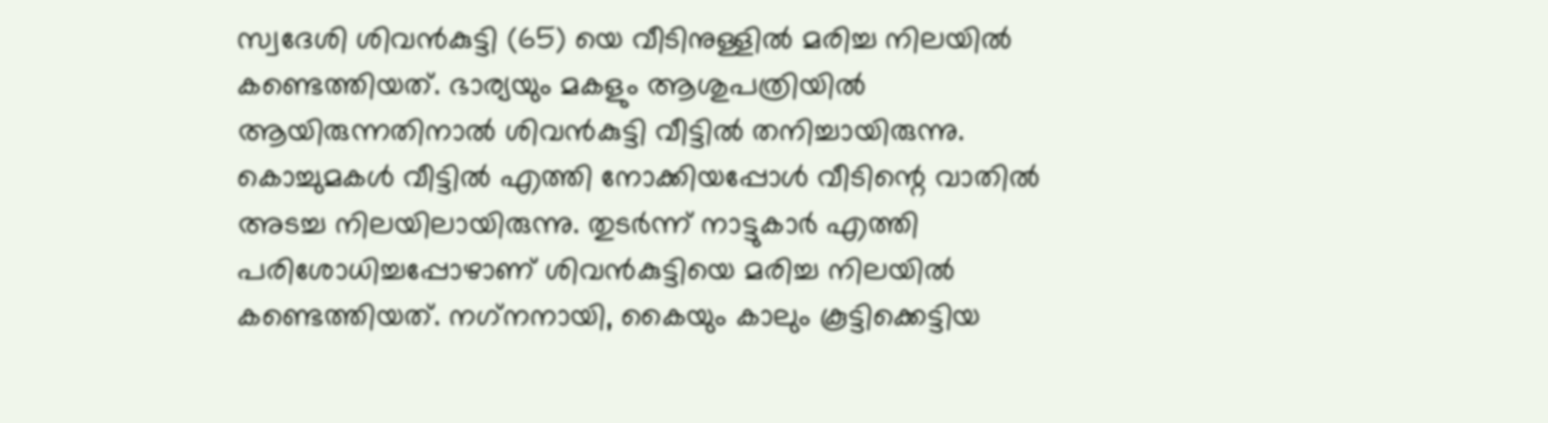സ്വദേശി ശിവന്‍കുട്ടി (65) യെ വീടിനുള്ളില്‍ മരിച്ച നിലയില്‍ കണ്ടെത്തിയത്. ഭാര്യയും മകളും ആശുപത്രിയില്‍ ആയിരുന്നതിനാല്‍ ശിവന്‍കുട്ടി വീട്ടില്‍ തനിച്ചായിരുന്നു. കൊച്ചുമകള്‍ വീട്ടില്‍ എത്തി നോക്കിയപ്പോള്‍ വീടിന്റെ വാതില്‍ അടച്ച നിലയിലായിരുന്നു. തുടര്‍ന്ന് നാട്ടുകാര്‍ എത്തി പരിശോധിച്ചപ്പോഴാണ് ശിവന്‍കുട്ടിയെ മരിച്ച നിലയില്‍ കണ്ടെത്തിയത്. നഗ്‌നനായി, കൈയും കാലും കൂട്ടിക്കെട്ടിയ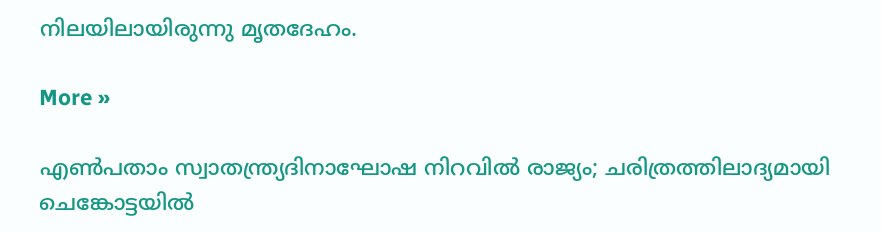നിലയിലായിരുന്നു മൃതദേഹം.

More »

എണ്‍പതാം സ്വാതന്ത്ര്യദിനാഘോഷ നിറവില്‍ രാജ്യം; ചരിത്രത്തിലാദ്യമായി ചെങ്കോട്ടയില്‍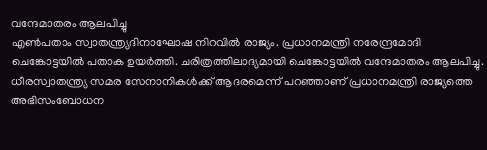വന്ദേമാതരം ആലപിച്ചു
എണ്‍പതാം സ്വാതന്ത്ര്യദിനാഘോഷ നിറവില്‍ രാജ്യം. പ്രധാനമന്ത്രി നരേന്ദ്രമോദി ചെങ്കോട്ടയില്‍ പതാക ഉയര്‍ത്തി. ചരിത്രത്തിലാദ്യമായി ചെങ്കോട്ടയില്‍ വന്ദേമാതരം ആലപിച്ചു. ധീരസ്വാതന്ത്ര്യ സമര സേനാനികള്‍ക്ക് ആദരമെന്ന് പറഞ്ഞാണ് പ്രധാനമന്ത്രി രാജ്യത്തെ അഭിസംബോധന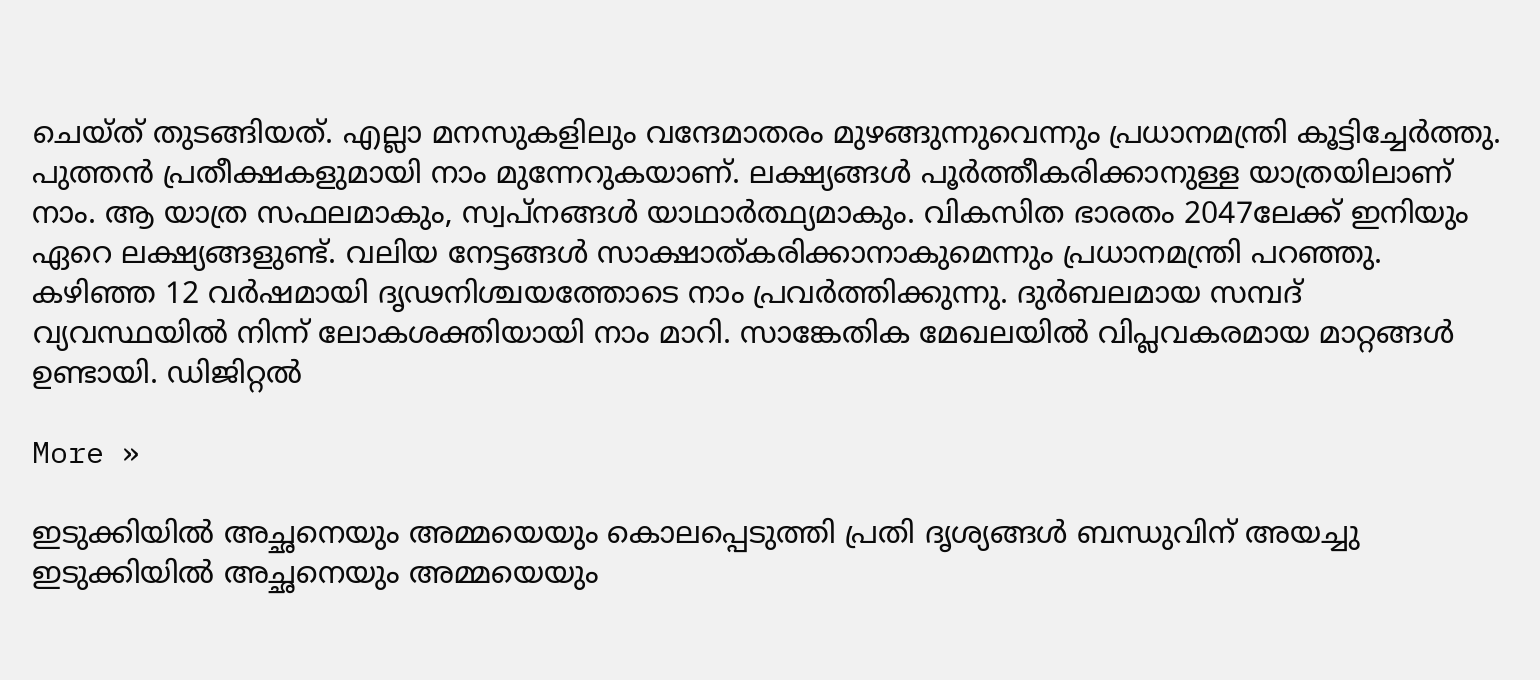ചെയ്ത് തുടങ്ങിയത്. എല്ലാ മനസുകളിലും വന്ദേമാതരം മുഴങ്ങുന്നുവെന്നും പ്രധാനമന്ത്രി കൂട്ടിച്ചേര്‍ത്തു. പുത്തന്‍ പ്രതീക്ഷകളുമായി നാം മുന്നേറുകയാണ്. ലക്ഷ്യങ്ങള്‍ പൂര്‍ത്തീകരിക്കാനുള്ള യാത്രയിലാണ് നാം. ആ യാത്ര സഫലമാകും, സ്വപ്നങ്ങള്‍ യാഥാര്‍ത്ഥ്യമാകും. വികസിത ഭാരതം 2047ലേക്ക് ഇനിയും ഏറെ ലക്ഷ്യങ്ങളുണ്ട്. വലിയ നേട്ടങ്ങള്‍ സാക്ഷാത്കരിക്കാനാകുമെന്നും പ്രധാനമന്ത്രി പറഞ്ഞു. കഴിഞ്ഞ 12 വര്‍ഷമായി ദൃഢനിശ്ചയത്തോടെ നാം പ്രവര്‍ത്തിക്കുന്നു. ദുര്‍ബലമായ സമ്പദ് വ്യവസ്ഥയില്‍ നിന്ന് ലോകശക്തിയായി നാം മാറി. സാങ്കേതിക മേഖലയില്‍ വിപ്ലവകരമായ മാറ്റങ്ങള്‍ ഉണ്ടായി. ഡിജിറ്റല്‍

More »

ഇടുക്കിയില്‍ അച്ഛനെയും അമ്മയെയും കൊലപ്പെടുത്തി പ്രതി ദൃശ്യങ്ങള്‍ ബന്ധുവിന് അയച്ചു
ഇടുക്കിയില്‍ അച്ഛനെയും അമ്മയെയും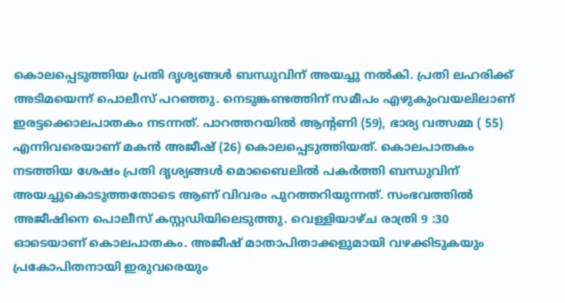കൊലപ്പെടുത്തിയ പ്രതി ദൃശ്യങ്ങള്‍ ബന്ധുവിന് അയച്ചു നല്‍കി. പ്രതി ലഹരിക്ക് അടിമയെന്ന് പൊലീസ് പറഞ്ഞു. നെടുങ്കണ്ടത്തിന് സമീപം എഴുകുംവയലിലാണ് ഇരട്ടക്കൊലപാതകം നടന്നത്. പാറത്തറയില്‍ ആന്റണി (59), ഭാര്യ വത്സമ്മ ( 55) എന്നിവരെയാണ് മകന്‍ അജീഷ് (26) കൊലപ്പെടുത്തിയത്. കൊലപാതകം നടത്തിയ ശേഷം പ്രതി ദൃശ്യങ്ങള്‍ മൊബൈലില്‍ പകര്‍ത്തി ബന്ധുവിന് അയച്ചുകൊടുത്തതോടെ ആണ് വിവരം പുറത്തറിയുന്നത്. സംഭവത്തില്‍ അജീഷിനെ പൊലീസ് കസ്റ്റഡിയിലെടുത്തു. വെള്ളിയാഴ്ച രാത്രി 9 :30 ഓടെയാണ് കൊലപാതകം. അജീഷ് മാതാപിതാക്കളുമായി വഴക്കിടുകയും പ്രകോപിതനായി ഇരുവരെയും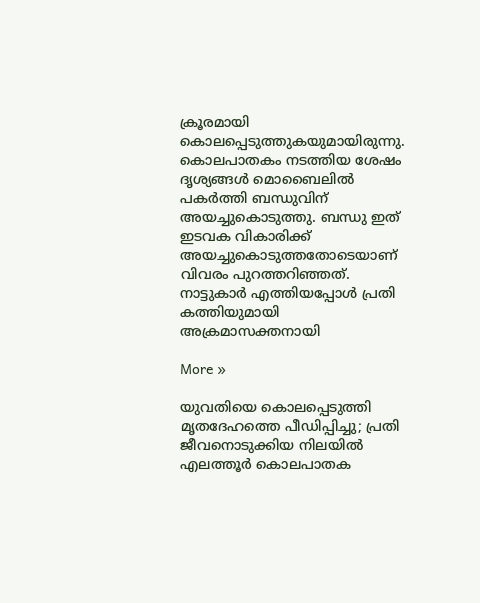ക്രൂരമായി കൊലപ്പെടുത്തുകയുമായിരുന്നു. കൊലപാതകം നടത്തിയ ശേഷം ദൃശ്യങ്ങള്‍ മൊബൈലില്‍ പകര്‍ത്തി ബന്ധുവിന് അയച്ചുകൊടുത്തു. ബന്ധു ഇത് ഇടവക വികാരിക്ക് അയച്ചുകൊടുത്തതോടെയാണ് വിവരം പുറത്തറിഞ്ഞത്. നാട്ടുകാര്‍ എത്തിയപ്പോള്‍ പ്രതി കത്തിയുമായി അക്രമാസക്തനായി

More »

യുവതിയെ കൊലപ്പെടുത്തി മൃതദേഹത്തെ പീഡിപ്പിച്ചു; പ്രതി ജീവനൊടുക്കിയ നിലയില്‍
എലത്തൂര്‍ കൊലപാതക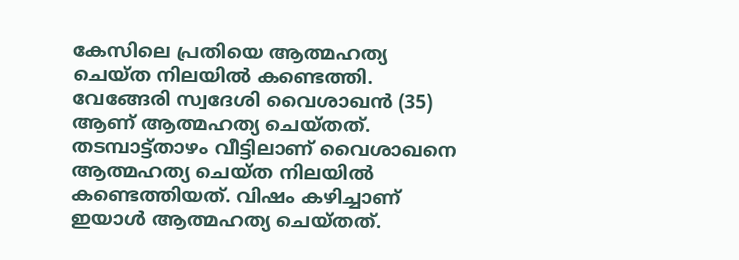കേസിലെ പ്രതിയെ ആത്മഹത്യ ചെയ്ത നിലയില്‍ കണ്ടെത്തി. വേങ്ങേരി സ്വദേശി വൈശാഖന്‍ (35) ആണ് ആത്മഹത്യ ചെയ്തത്. തടമ്പാട്ട്താഴം വീട്ടിലാണ് വൈശാഖനെ ആത്മഹത്യ ചെയ്ത നിലയില്‍ കണ്ടെത്തിയത്. വിഷം കഴിച്ചാണ് ഇയാള്‍ ആത്മഹത്യ ചെയ്തത്.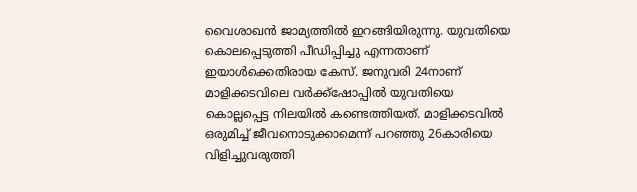വൈശാഖന്‍ ജാമ്യത്തില്‍ ഇറങ്ങിയിരുന്നു. യുവതിയെ കൊലപ്പെടുത്തി പീഡിപ്പിച്ചു എന്നതാണ് ഇയാള്‍ക്കെതിരായ കേസ്. ജനുവരി 24നാണ് മാളിക്കടവിലെ വര്‍ക്ക്ഷോപ്പില്‍ യുവതിയെ കൊല്ലപ്പെട്ട നിലയില്‍ കണ്ടെത്തിയത്. മാളിക്കടവില്‍ ഒരുമിച്ച് ജീവനൊടുക്കാമെന്ന് പറഞ്ഞു 26കാരിയെ വിളിച്ചുവരുത്തി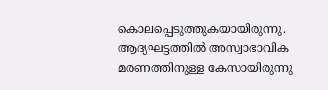കൊലപ്പെടുത്തുകയായിരുന്നു. ആദ്യഘട്ടത്തില്‍ അസ്വാഭാവിക മരണത്തിനുള്ള കേസായിരുന്നു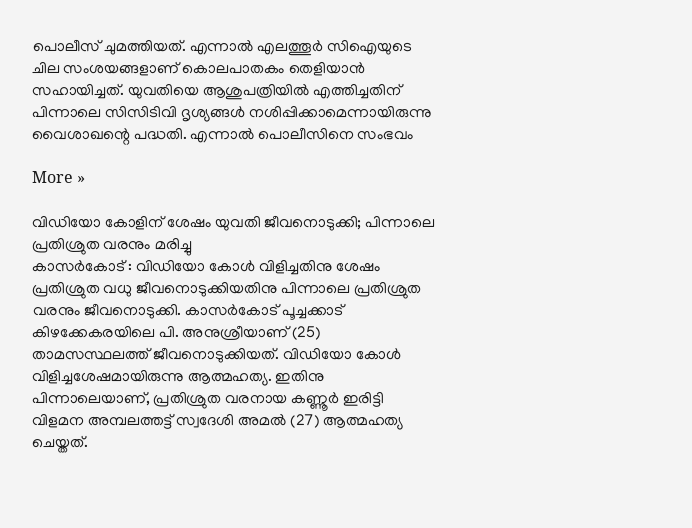പൊലീസ് ചുമത്തിയത്. എന്നാല്‍ എലത്തൂര്‍ സിഐയുടെ ചില സംശയങ്ങളാണ് കൊലപാതകം തെളിയാന്‍ സഹായിച്ചത്. യുവതിയെ ആശുപത്രിയില്‍ എത്തിച്ചതിന് പിന്നാലെ സിസിടിവി ദൃശ്യങ്ങള്‍ നശിപ്പിക്കാമെന്നായിരുന്നു വൈശാഖന്റെ പദ്ധതി. എന്നാല്‍ പൊലീസിനെ സംഭവം

More »

വിഡിയോ കോളിന് ശേഷം യുവതി ജീവനൊടുക്കി; പിന്നാലെ പ്രതിശ്രുത വരനും മരിച്ചു
കാസര്‍കോട് : വിഡിയോ കോള്‍ വിളിച്ചതിനു ശേഷം പ്രതിശ്രുത വധു ജീവനൊടുക്കിയതിനു പിന്നാലെ പ്രതിശ്രുത വരനും ജീവനൊടുക്കി. കാസര്‍കോട് പൂച്ചക്കാട് കിഴക്കേകരയിലെ പി. അനുശ്രീയാണ് (25) താമസസ്ഥലത്ത് ജീവനൊടുക്കിയത്. വിഡിയോ കോള്‍ വിളിച്ചശേഷമായിരുന്നു ആത്മഹത്യ. ഇതിനു പിന്നാലെയാണ്, പ്രതിശ്രുത വരനായ കണ്ണൂര്‍ ഇരിട്ടി വിളമന അമ്പലത്തട്ട് സ്വദേശി അമല്‍ (27) ആത്മഹത്യ ചെയ്തത്.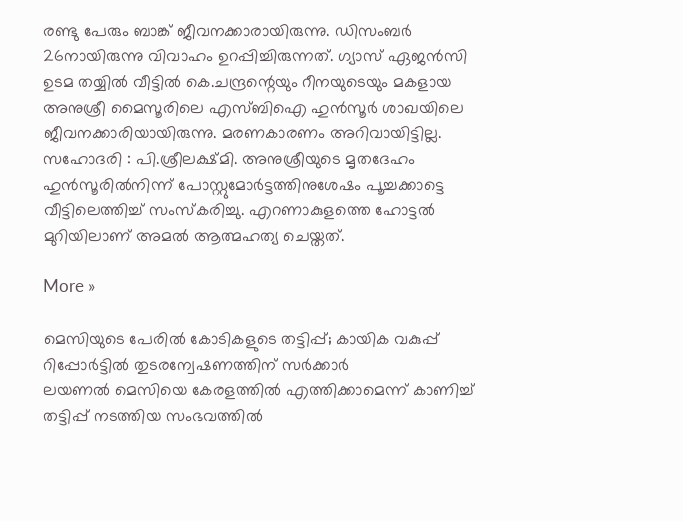രണ്ടു പേരും ബാങ്ക് ജീവനക്കാരായിരുന്നു. ഡിസംബര്‍ 26നായിരുന്നു വിവാഹം ഉറപ്പിച്ചിരുന്നത്. ഗ്യാസ് ഏജന്‍സി ഉടമ തയ്യില്‍ വീട്ടില്‍ കെ.ചന്ദ്രന്റെയും റീനയുടെയും മകളായ അനുശ്രീ മൈസൂരിലെ എസ്ബിഐ ഹുന്‍സൂര്‍ ശാഖയിലെ ജീവനക്കാരിയായിരുന്നു. മരണകാരണം അറിവായിട്ടില്ല. സഹോദരി : പി.ശ്രീലക്ഷ്മി. അനുശ്രീയുടെ മൃതദേഹം ഹുന്‍സൂരില്‍നിന്ന് പോസ്റ്റുമോര്‍ട്ടത്തിനുശേഷം പൂച്ചക്കാട്ടെ വീട്ടിലെത്തിച്ച് സംസ്കരിച്ചു. എറണാകുളത്തെ ഹോട്ടല്‍ മുറിയിലാണ് അമല്‍ ആത്മഹത്യ ചെയ്തത്.

More »

മെസിയുടെ പേരില്‍ കോടികളുടെ തട്ടിപ്പ്; കായിക വകുപ്പ് റിപ്പോര്‍ട്ടില്‍ തുടരന്വേഷണത്തിന് സര്‍ക്കാര്‍
ലയണല്‍ മെസിയെ കേരളത്തില്‍ എത്തിക്കാമെന്ന് കാണിച്ച് തട്ടിപ്പ് നടത്തിയ സംഭവത്തില്‍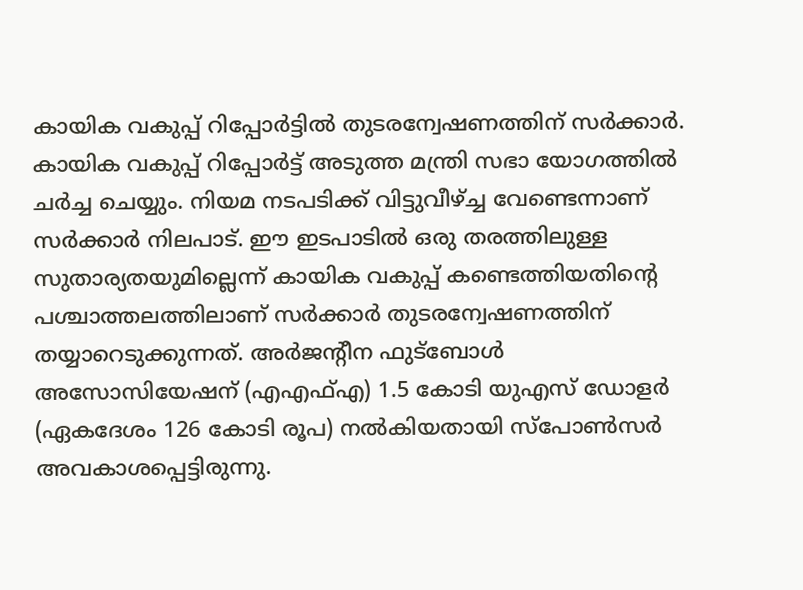കായിക വകുപ്പ് റിപ്പോര്‍ട്ടില്‍ തുടരന്വേഷണത്തിന് സര്‍ക്കാര്‍. കായിക വകുപ്പ് റിപ്പോര്‍ട്ട് അടുത്ത മന്ത്രി സഭാ യോഗത്തില്‍ ചര്‍ച്ച ചെയ്യും. നിയമ നടപടിക്ക് വിട്ടുവീഴ്ച്ച വേണ്ടെന്നാണ് സര്‍ക്കാര്‍ നിലപാട്. ഈ ഇടപാടില്‍ ഒരു തരത്തിലുള്ള സുതാര്യതയുമില്ലെന്ന് കായിക വകുപ്പ് കണ്ടെത്തിയതിന്റെ പശ്ചാത്തലത്തിലാണ് സര്‍ക്കാര്‍ തുടരന്വേഷണത്തിന് തയ്യാറെടുക്കുന്നത്. അര്‍ജന്റീന ഫുട്‌ബോള്‍ അസോസിയേഷന് (എഎഫ്എ) 1.5 കോടി യുഎസ് ഡോളര്‍ (ഏകദേശം 126 കോടി രൂപ) നല്‍കിയതായി സ്‌പോണ്‍സര്‍ അവകാശപ്പെട്ടിരുന്നു.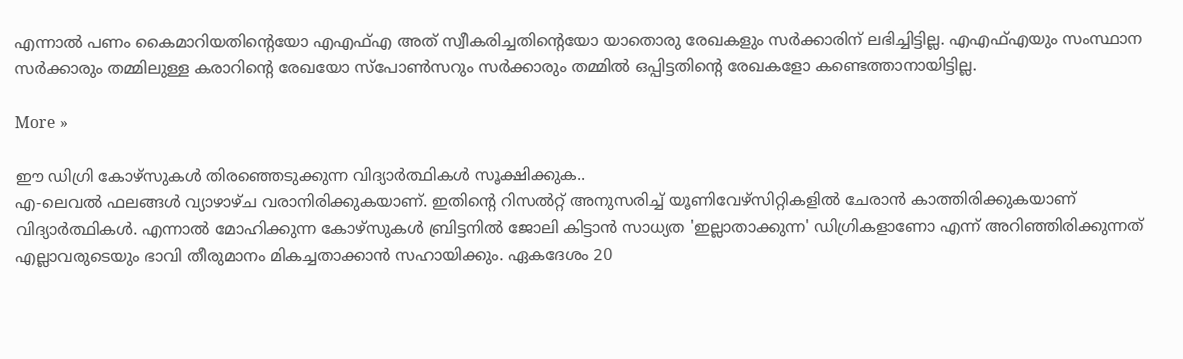എന്നാല്‍ പണം കൈമാറിയതിന്റെയോ എഎഫ്എ അത് സ്വീകരിച്ചതിന്റെയോ യാതൊരു രേഖകളും സര്‍ക്കാരിന് ലഭിച്ചിട്ടില്ല. എഎഫ്എയും സംസ്ഥാന സര്‍ക്കാരും തമ്മിലുള്ള കരാറിന്റെ രേഖയോ സ്‌പോണ്‍സറും സര്‍ക്കാരും തമ്മില്‍ ഒപ്പിട്ടതിന്റെ രേഖകളോ കണ്ടെത്താനായിട്ടില്ല.

More »

ഈ ഡിഗ്രി കോഴ്‌സുകള്‍ തിരഞ്ഞെടുക്കുന്ന വിദ്യാര്‍ത്ഥികള്‍ സൂക്ഷിക്കുക..
എ-ലെവല്‍ ഫലങ്ങള്‍ വ്യാഴാഴ്ച വരാനിരിക്കുകയാണ്. ഇതിന്റെ റിസല്‍റ്റ് അനുസരിച്ച് യൂണിവേഴ്‌സിറ്റികളില്‍ ചേരാന്‍ കാത്തിരിക്കുകയാണ് വിദ്യാര്‍ത്ഥികള്‍. എന്നാല്‍ മോഹിക്കുന്ന കോഴ്‌സുകള്‍ ബ്രിട്ടനില്‍ ജോലി കിട്ടാന്‍ സാധ്യത 'ഇല്ലാതാക്കുന്ന' ഡിഗ്രികളാണോ എന്ന് അറിഞ്ഞിരിക്കുന്നത് എല്ലാവരുടെയും ഭാവി തീരുമാനം മികച്ചതാക്കാന്‍ സഹായിക്കും. ഏകദേശം 20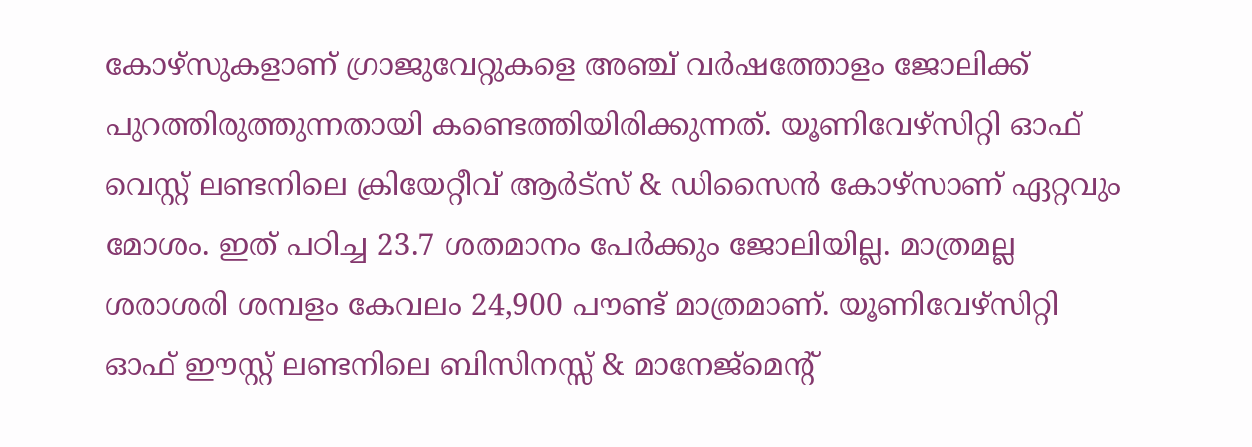കോഴ്‌സുകളാണ് ഗ്രാജുവേറ്റുകളെ അഞ്ച് വര്‍ഷത്തോളം ജോലിക്ക് പുറത്തിരുത്തുന്നതായി കണ്ടെത്തിയിരിക്കുന്നത്. യൂണിവേഴ്‌സിറ്റി ഓഫ് വെസ്റ്റ് ലണ്ടനിലെ ക്രിയേറ്റീവ് ആര്‍ട്‌സ് & ഡിസൈന്‍ കോഴ്‌സാണ് ഏറ്റവും മോശം. ഇത് പഠിച്ച 23.7 ശതമാനം പേര്‍ക്കും ജോലിയില്ല. മാത്രമല്ല ശരാശരി ശമ്പളം കേവലം 24,900 പൗണ്ട് മാത്രമാണ്. യൂണിവേഴ്‌സിറ്റി ഓഫ് ഈസ്റ്റ് ലണ്ടനിലെ ബിസിനസ്സ് & മാനേജ്‌മെന്റ്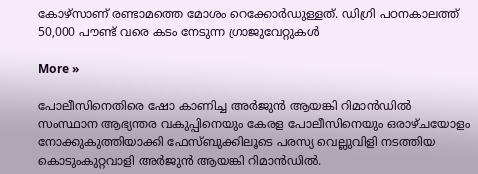കോഴ്‌സാണ് രണ്ടാമത്തെ മോശം റെക്കോര്‍ഡുള്ളത്. ഡിഗ്രി പഠനകാലത്ത് 50,000 പൗണ്ട് വരെ കടം നേടുന്ന ഗ്രാജുവേറ്റുകള്‍

More »

പോലീസിനെതിരെ ഷോ കാണിച്ച അര്‍ജുന്‍ ആയങ്കി റിമാന്‍ഡില്‍
സംസ്ഥാന ആഭ്യന്തര വകുപ്പിനെയും കേരള പോലീസിനെയും ഒരാഴ്ചയോളം നോക്കുകുത്തിയാക്കി ഫേസ്ബുക്കിലൂടെ പരസ്യ വെല്ലുവിളി നടത്തിയ കൊടുംകുറ്റവാളി അര്‍ജുന്‍ ആയങ്കി റിമാന്‍ഡില്‍.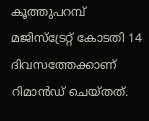കൂത്തുപറമ്പ് മജിസ്ട്രേറ്റ് കോടതി 14 ദിവസത്തേക്കാണ് റിമാന്‍ഡ് ചെയ്തത്.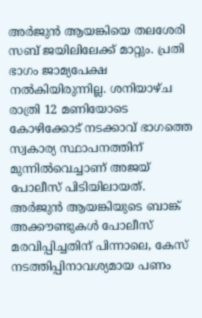അര്‍ജുന്‍ ആയങ്കിയെ തലശേരി സബ് ജയിലിലേക്ക് മാറ്റും. പ്രതി ഭാഗം ജാമ്യപേക്ഷ നല്‍കിയിരുന്നില്ല. ശനിയാഴ്ച രാത്രി 12 മണിയോടെ കോഴിക്കോട് നടക്കാവ് ഭാഗത്തെ സ്വകാര്യ സ്ഥാപനത്തിന് മുന്നില്‍വെച്ചാണ് അജയ് പോലീസ് പിടിയിലായത്. അര്‍ജുന്‍ ആയങ്കിയുടെ ബാങ്ക് അക്കൗണ്ടുകള്‍ പോലീസ് മരവിപ്പിച്ചതിന് പിന്നാലെ, കേസ് നടത്തിപ്പിനാവശ്യമായ പണം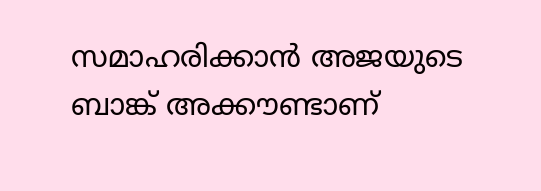സമാഹരിക്കാന്‍ അജയുടെ ബാങ്ക് അക്കൗണ്ടാണ്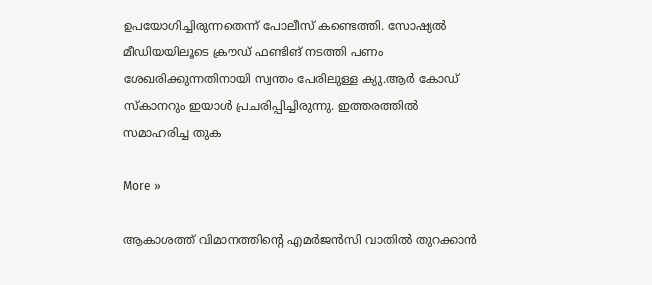ഉപയോഗിച്ചിരുന്നതെന്ന് പോലീസ് കണ്ടെത്തി. സോഷ്യല്‍ മീഡിയയിലൂടെ ക്രൗഡ് ഫണ്ടിങ് നടത്തി പണം ശേഖരിക്കുന്നതിനായി സ്വന്തം പേരിലുള്ള ക്യു.ആര്‍ കോഡ് സ്കാനറും ഇയാള്‍ പ്രചരിപ്പിച്ചിരുന്നു. ഇത്തരത്തില്‍ സമാഹരിച്ച തുക

More »

ആകാശത്ത് വിമാനത്തിന്റെ എമര്‍ജന്‍സി വാതില്‍ തുറക്കാന്‍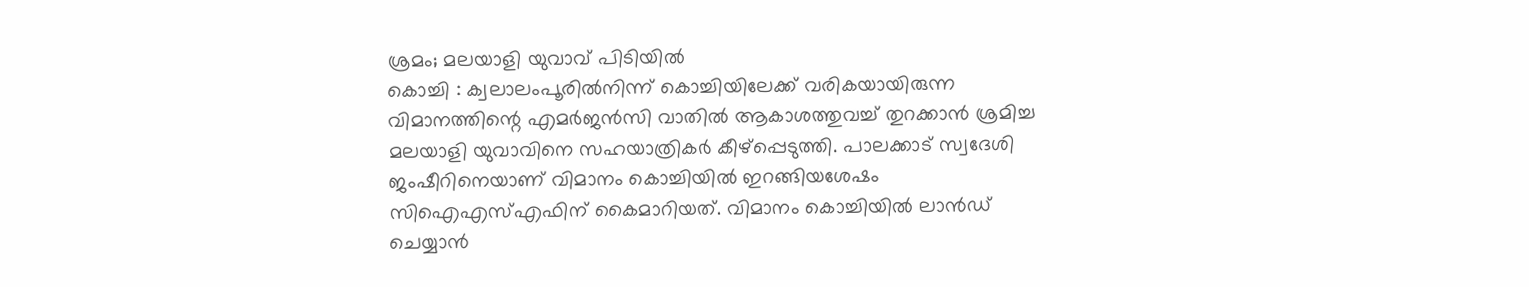ശ്രമം; മലയാളി യുവാവ് പിടിയില്‍
കൊച്ചി : ക്വലാലംപൂരില്‍നിന്ന് കൊച്ചിയിലേക്ക് വരികയായിരുന്ന വിമാനത്തിന്റെ എമര്‍ജന്‍സി വാതില്‍ ആകാശത്തുവച്ച് തുറക്കാന്‍ ശ്രമിച്ച മലയാളി യുവാവിനെ സഹയാത്രികര്‍ കീഴ്പ്പെടുത്തി. പാലക്കാട് സ്വദേശി ജംഷീറിനെയാണ് വിമാനം കൊച്ചിയില്‍ ഇറങ്ങിയശേഷം സിഐഎസ്എഫിന് കൈമാറിയത്. വിമാനം കൊച്ചിയില്‍ ലാന്‍ഡ് ചെയ്യാന്‍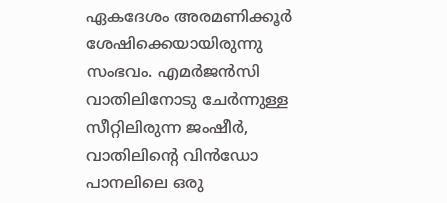ഏകദേശം അരമണിക്കൂര്‍ ശേഷിക്കെയായിരുന്നു സംഭവം. എമര്‍ജന്‍സി വാതിലിനോടു ചേര്‍ന്നുള്ള സീറ്റിലിരുന്ന ജംഷീര്‍, വാതിലിന്റെ വിന്‍ഡോ പാനലിലെ ഒരു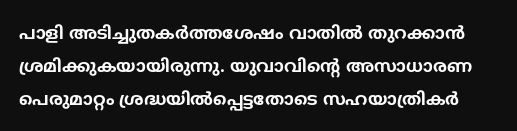പാളി അടിച്ചുതകര്‍ത്തശേഷം വാതില്‍ തുറക്കാന്‍ ശ്രമിക്കുകയായിരുന്നു. യുവാവിന്റെ അസാധാരണ പെരുമാറ്റം ശ്രദ്ധയില്‍പ്പെട്ടതോടെ സഹയാത്രികര്‍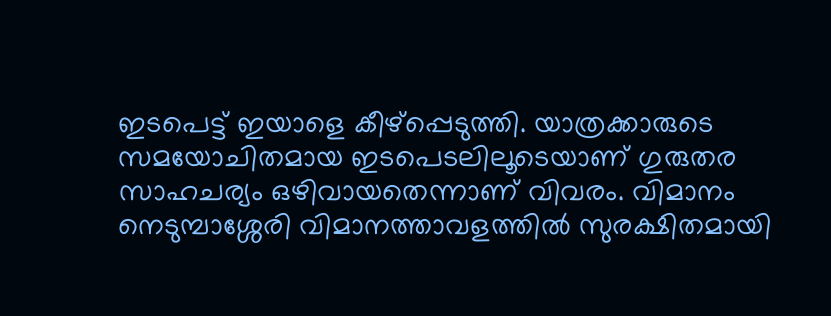ഇടപെട്ട് ഇയാളെ കീഴ്പ്പെടുത്തി. യാത്രക്കാരുടെ സമയോചിതമായ ഇടപെടലിലൂടെയാണ് ഗുരുതര സാഹചര്യം ഒഴിവായതെന്നാണ് വിവരം. വിമാനം നെടുമ്പാശ്ശേരി വിമാനത്താവളത്തില്‍ സുരക്ഷിതമായി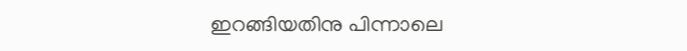ഇറങ്ങിയതിനു പിന്നാലെ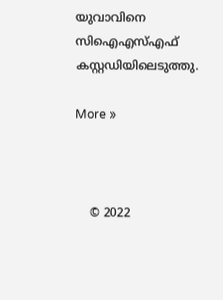യുവാവിനെ സിഐഎസ്എഫ് കസ്റ്റഡിയിലെടുത്തു.

More »



    © 2022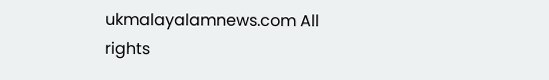ukmalayalamnews.com All rights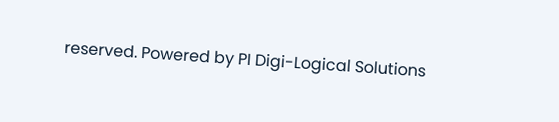reserved. Powered by PI Digi-Logical Solutions